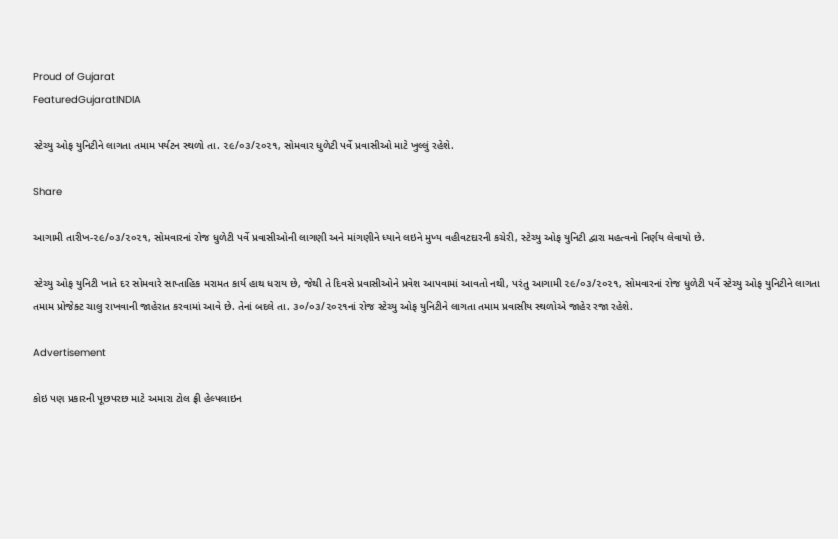Proud of Gujarat
FeaturedGujaratINDIA

સ્ટેચ્યુ ઓફ યુનિટીને લાગતા તમામ પર્યટન સ્થળો તા. ૨૯/૦૩/૨૦૨૧, સોમવાર ધુળેટી પર્વે પ્રવાસીઓ માટે ખુલ્લું રહેશે.

Share

આગામી તારીખ-૨૯/૦૩/૨૦૨૧, સોમવારનાં રોજ ધુળેટી પર્વે પ્રવાસીઓની લાગણી અને માંગણીને ધ્યાને લઇને મુખ્ય વહીવટદારની કચેરી, સ્ટેચ્યુ ઓફ યુનિટી દ્વારા મહત્વનો નિર્ણય લેવાયો છે.

સ્ટેચ્યુ ઓફ યુનિટી ખાતે દર સોમવારે સાપ્તાહિક મરામત કાર્ય હાથ ધરાય છે, જેથી તે દિવસે પ્રવાસીઓને પ્રવેશ આપવામાં આવતો નથી, પરંતુ આગામી ૨૯/૦૩/૨૦૨૧, સોમવારનાં રોજ ધુળેટી પર્વે સ્ટેચ્યુ ઓફ યુનિટીને લાગતા તમામ પ્રોજેક્ટ ચાલુ રાખવાની જાહેરાત કરવામાં આવે છે. તેનાં બદલે તા. ૩૦/૦૩/૨૦૨૧નાં રોજ સ્ટેચ્યુ ઓફ યુનિટીને લાગતા તમામ પ્રવાસીય સ્થળોએ જાહેર રજા રહેશે.

Advertisement

કોઇ પણ પ્રકારની પૂછપરછ માટે અમારા ટોલ ફ્રી હેલ્પલાઇન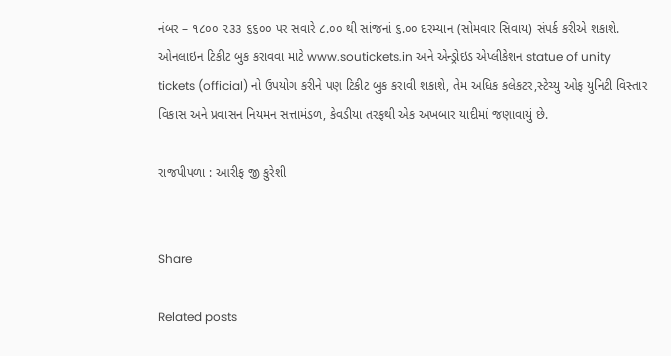નંબર – ૧૮૦૦ ૨૩૩ ૬૬૦૦ પર સવારે ૮.૦૦ થી સાંજનાં ૬.૦૦ દરમ્યાન (સોમવાર સિવાય) સંપર્ક કરીએ શકાશે. ઓનલાઇન ટિકીટ બુક કરાવવા માટે www.soutickets.in અને એન્ડ્રોઇડ એપ્લીકેશન statue of unity tickets (official) નો ઉપયોગ કરીને પણ ટિકીટ બુક કરાવી શકાશે, તેમ અધિક કલેકટર,સ્ટેચ્યુ ઓફ યુનિટી વિસ્તાર વિકાસ અને પ્રવાસન નિયમન સત્તામંડળ, કેવડીયા તરફથી એક અખબાર યાદીમાં જણાવાયું છે.

રાજપીપળા : આરીફ જી કુરેશી


Share

Related posts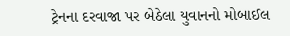ટ્રેનના દરવાજા પર બેઠેલા યુવાનનો મોબાઈલ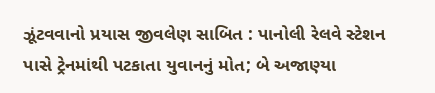ઝૂંટવવાનો પ્રયાસ જીવલેણ સાબિત : પાનોલી રેલવે સ્ટેશન પાસે ટ્રેનમાંથી પટકાતા યુવાનનું મોત; બે અજાણ્યા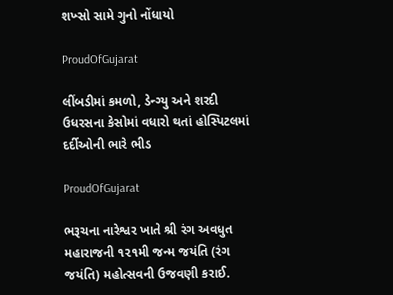શખ્સો સામે ગુનો નોંધાયો

ProudOfGujarat

લીંબડીમાં કમળો, ડેન્ગ્યુ અને શરદી ઉધરસના કેસોમાં વધારો થતાં હોસ્પિટલમાં દર્દીઓની ભારે ભીડ

ProudOfGujarat

ભરૂચના નારેશ્વર ખાતે શ્રી રંગ અવધુત મહારાજની ૧૨૧મી જન્મ જયંતિ (રંગ જયંતિ) મહોત્સવની ઉજવણી કરાઈ.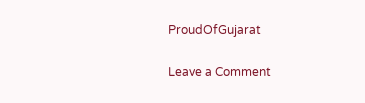ProudOfGujarat

Leave a Comment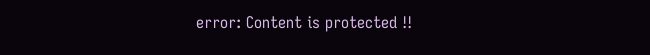error: Content is protected !!